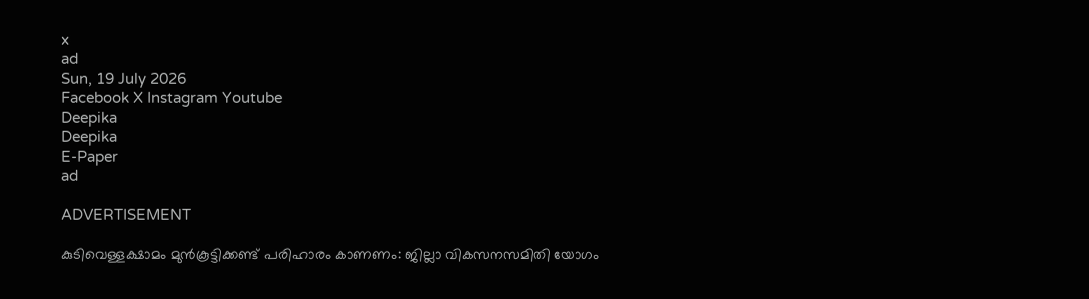x
ad
Sun, 19 July 2026
Facebook X Instagram Youtube
Deepika
Deepika
E-Paper
ad

ADVERTISEMENT

കുടിവെള്ളക്ഷാമം മുൻകൂട്ടിക്കണ്ട് പരിഹാരം കാണണം: ജില്ലാ വികസനസമിതി യോഗം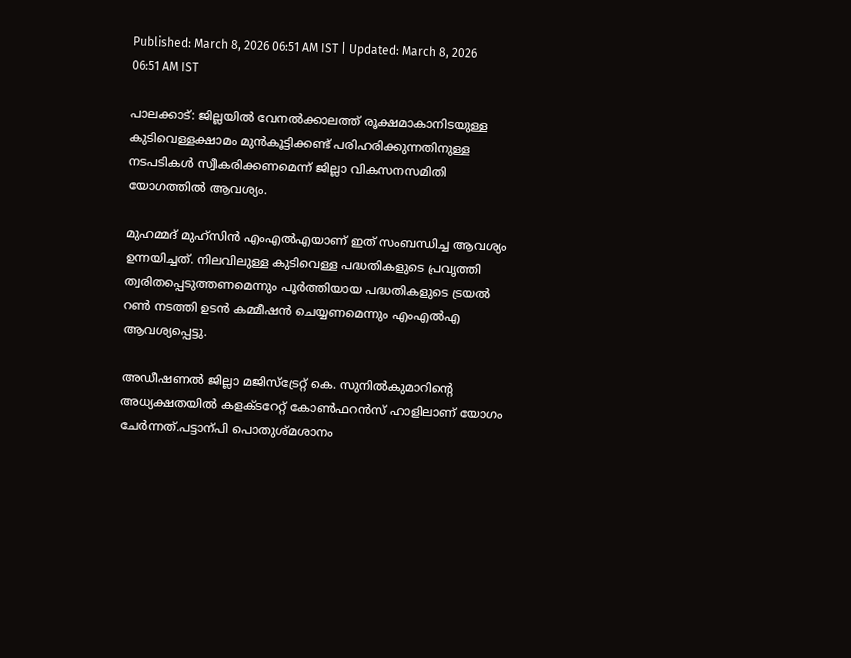Published: March 8, 2026 06:51 AM IST | Updated: March 8, 2026 06:51 AM IST

പാലക്കാട്: ജില്ലയിൽ വേനൽക്കാലത്ത് രൂക്ഷമാകാനിടയുള്ള കുടിവെള്ളക്ഷാമം മുൻകൂട്ടിക്കണ്ട് പരിഹരിക്കുന്നതിനുള്ള നടപടികൾ സ്വീകരിക്കണമെന്ന് ജില്ലാ വികസനസമിതി യോഗത്തിൽ ആവശ്യം.

മുഹമ്മദ് മുഹ്സിൻ എംഎൽഎയാണ് ഇത് സംബന്ധിച്ച ആവശ്യം ഉന്നയിച്ചത്. നിലവിലുള്ള കുടിവെള്ള പദ്ധതികളുടെ പ്രവൃത്തി ത്വരിതപ്പെടുത്തണമെന്നും പൂർത്തിയായ പദ്ധതികളുടെ ട്രയൽ റണ്‍ നടത്തി ഉടൻ കമ്മീഷൻ ചെയ്യണമെന്നും എംഎൽഎ ആവശ്യപ്പെട്ടു.

അഡീഷണൽ ജില്ലാ മജിസ്ട്രേറ്റ് കെ. സുനിൽകുമാറിന്‍റെ അധ്യക്ഷതയിൽ കളക്ടറേറ്റ് കോണ്‍ഫറൻസ് ഹാളിലാണ് യോഗം ചേർന്നത്.പട്ടാന്പി പൊതുശ്മശാനം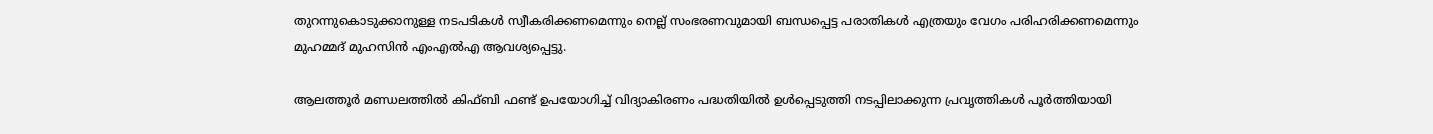തുറന്നുകൊടുക്കാനുള്ള നടപടികൾ സ്വീകരിക്കണമെന്നും നെല്ല് സംഭരണവുമായി ബന്ധപ്പെട്ട പരാതികൾ എത്രയും വേഗം പരിഹരിക്കണമെന്നും മുഹമ്മദ് മുഹസിൻ എംഎൽഎ ആവശ്യപ്പെട്ടു.

ആലത്തൂർ മണ്ഡലത്തിൽ കിഫ്ബി ഫണ്ട് ഉപയോഗിച്ച് വിദ്യാകിരണം പദ്ധതിയിൽ ഉൾപ്പെടുത്തി നടപ്പിലാക്കുന്ന പ്രവൃത്തികൾ പൂർത്തിയായി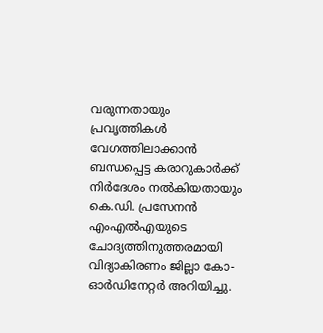വരുന്നതായും പ്രവൃത്തികൾ വേഗത്തിലാക്കാൻ ബന്ധപ്പെട്ട കരാറുകാർക്ക് നിർദേശം നൽകിയതായും കെ.ഡി. പ്രസേനൻ എംഎൽഎയുടെ ചോദ്യത്തിനുത്തരമായി വിദ്യാകിരണം ജില്ലാ കോ-ഓർഡിനേറ്റർ അറിയിച്ചു.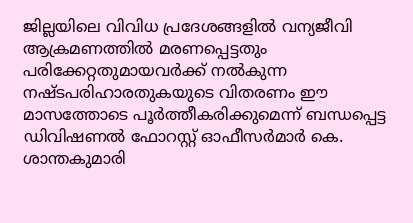ജില്ലയിലെ വിവിധ പ്രദേശങ്ങളിൽ വന്യജീവി ആക്രമണത്തിൽ മരണപ്പെട്ടതും പരിക്കേറ്റതുമായവർക്ക് നൽകുന്ന നഷ്ടപരിഹാരതുകയുടെ വിതരണം ഈ മാസത്തോടെ പൂർത്തീകരിക്കുമെന്ന് ബന്ധപ്പെട്ട ഡിവിഷണൽ ഫോറസ്റ്റ് ഓഫീസർമാർ കെ. ശാന്തകുമാരി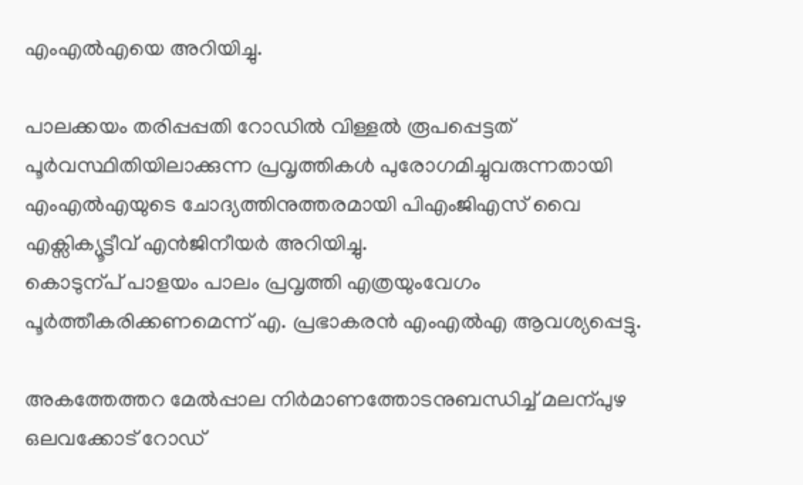എംഎൽഎയെ അറിയിച്ചു.

പാലക്കയം തരിപ്പപ്പതി റോഡിൽ വിള്ളൽ രൂപപ്പെട്ടത് പൂർവസ്ഥിതിയിലാക്കുന്ന പ്രവൃത്തികൾ പുരോഗമിച്ചുവരുന്നതായി എംഎൽഎയുടെ ചോദ്യത്തിനുത്തരമായി പിഎംജിഎസ് വൈ എക്സിക്യൂട്ടീവ് എൻജിനീയർ അറിയിച്ചു.
കൊടുന്പ് പാളയം പാലം പ്രവൃത്തി എത്രയുംവേഗം പൂർത്തീകരിക്കണമെന്ന് എ. പ്രഭാകരൻ എംഎൽഎ ആവശ്യപ്പെട്ടു.

അകത്തേത്തറ മേൽപ്പാല നിർമാണത്തോടനുബന്ധിച്ച് മലന്പുഴ ഒലവക്കോട് റോഡ്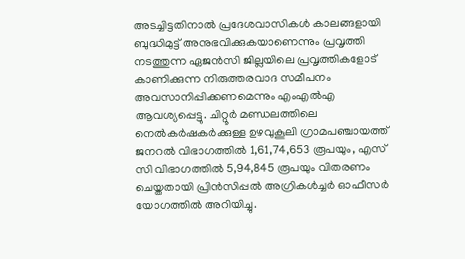അടച്ചിട്ടതിനാൽ പ്രദേശവാസികൾ കാലങ്ങളായി ബുദ്ധിമുട്ട് അനുഭവിക്കുകയാണെന്നും പ്രവൃത്തി നടത്തുന്ന ഏജൻസി ജില്ലയിലെ പ്രവൃത്തികളോട് കാണിക്കുന്ന നിരുത്തരവാദ സമീപനം അവസാനിപ്പിക്കണമെന്നും എംഎൽഎ ആവശ്യപ്പെട്ടു. ചിറ്റൂർ മണ്ഡലത്തിലെ നെൽകർഷകർക്കുള്ള ഉഴവുകൂലി ഗ്രാമപഞ്ചായത്ത് ജനറൽ വിഭാഗത്തിൽ 1,61,74,653 രൂപയും, എസ് സി വിഭാഗത്തിൽ 5,94,845 രൂപയും വിതരണം ചെയ്തതായി പ്രിൻസിപ്പൽ അഗ്രികൾച്ചർ ഓഫീസർ യോഗത്തിൽ അറിയിച്ചു.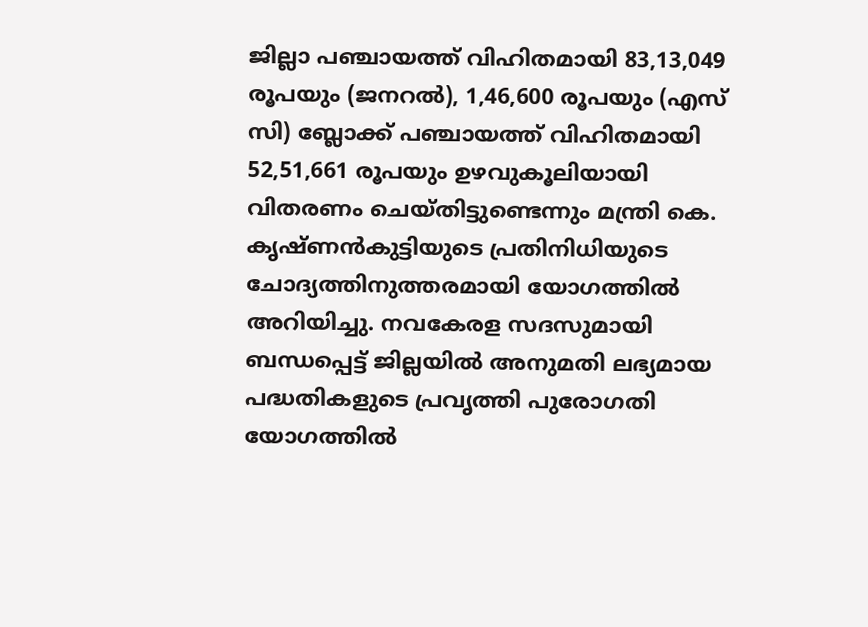ജില്ലാ പഞ്ചായത്ത് വിഹിതമായി 83,13,049 രൂപയും (ജനറൽ), 1,46,600 രൂപയും (എസ് സി) ബ്ലോക്ക് പഞ്ചായത്ത് വിഹിതമായി 52,51,661 രൂപയും ഉഴവുകൂലിയായി വിതരണം ചെയ്തിട്ടുണ്ടെന്നും മന്ത്രി കെ. കൃഷ്ണൻകുട്ടിയുടെ പ്രതിനിധിയുടെ ചോദ്യത്തിനുത്തരമായി യോഗത്തിൽ അറിയിച്ചു. നവകേരള സദസുമായി ബന്ധപ്പെട്ട് ജില്ലയിൽ അനുമതി ലഭ്യമായ പദ്ധതികളുടെ പ്രവൃത്തി പുരോഗതി യോഗത്തിൽ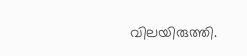വിലയിരുത്തി.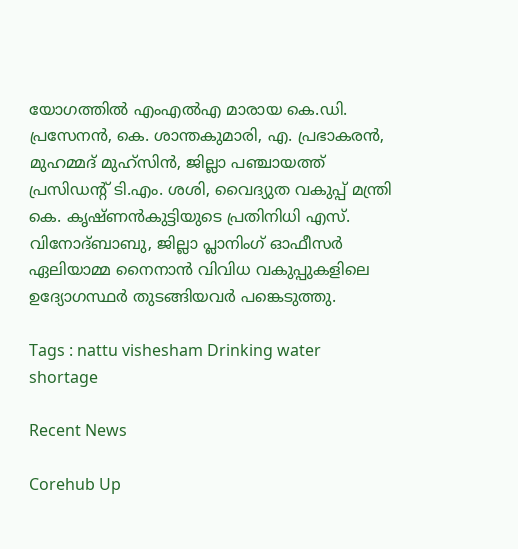യോഗത്തിൽ എംഎൽഎ മാരായ കെ.ഡി. പ്രസേനൻ, കെ. ശാന്തകുമാരി, എ. പ്രഭാകരൻ, മുഹമ്മദ് മുഹ്സിൻ, ജില്ലാ പഞ്ചായത്ത് പ്രസിഡന്‍റ് ടി.എം. ശശി, വൈദ്യുത വകുപ്പ് മന്ത്രി കെ. കൃഷ്ണൻകുട്ടിയുടെ പ്രതിനിധി എസ്. വിനോദ്ബാബു, ജില്ലാ പ്ലാനിംഗ് ഓഫീസർ ഏലിയാമ്മ നൈനാൻ വിവിധ വകുപ്പുകളിലെ ഉദ്യോഗസ്ഥർ തുടങ്ങിയവർ പങ്കെടുത്തു.

Tags : nattu vishesham Drinking water shortage

Recent News

Corehub Up